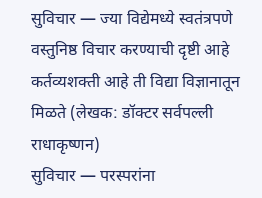सुविचार — ज्या विद्येमध्ये स्वतंत्रपणे वस्तुनिष्ठ विचार करण्याची दृष्टी आहे कर्तव्यशक्ती आहे ती विद्या विज्ञानातून मिळते (लेखक: डॉक्टर सर्वपल्ली राधाकृष्णन)
सुविचार — परस्परांना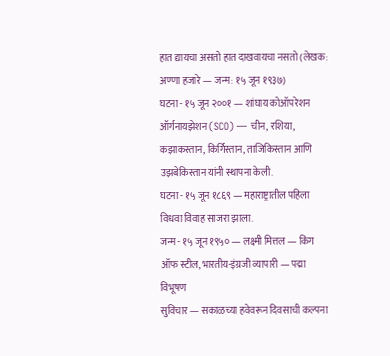हात द्यायचा असतो हात दाखवायचा नसतो (लेखक: अण्णा हजारे — जन्म: १५ जून १९३७)
घटना - १५ जून २००१ — शांघाय कोऑपरेशन ऑर्गनायझेशन (SCO) — चीन, रशिया, कझाकस्तान, किर्गिस्तान, ताजिकिस्तान आणि उझबेकिस्तान यांनी स्थापना केली.
घटना - १५ जून १८६९ — महाराष्ट्रातील पहिला विधवा विवाह साजरा झाला.
जन्म - १५ जून १९५० — लक्ष्मी मित्तल — किंग ऑफ स्टील, भारतीय-इंग्रजी व्यापारी — पद्मा विभूषण
सुविचार — सकाळच्या हवेवरून दिवसाची कल्पना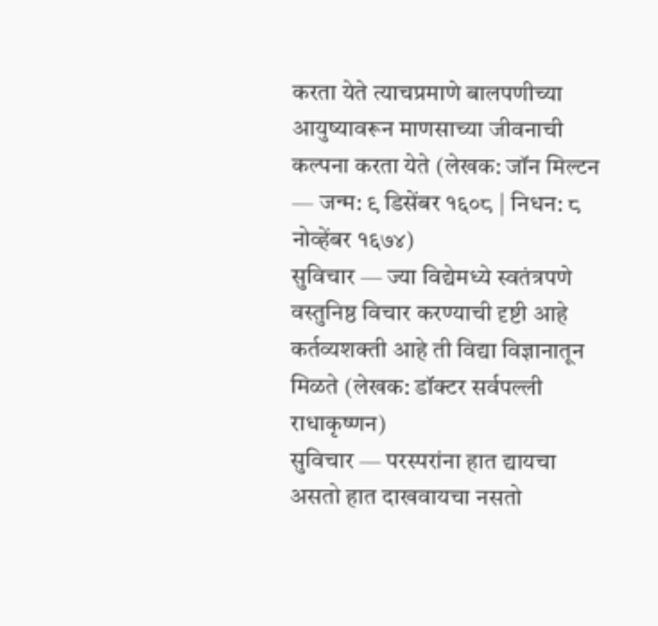करता येते त्याचप्रमाणे बालपणीच्या आयुष्यावरून माणसाच्या जीवनाची कल्पना करता येते (लेखक: जॉन मिल्टन — जन्म: ९ डिसेंबर १६०८ | निधन: ८ नोव्हेंबर १६७४)
सुविचार — ज्या विद्येमध्ये स्वतंत्रपणे वस्तुनिष्ठ विचार करण्याची दृष्टी आहे कर्तव्यशक्ती आहे ती विद्या विज्ञानातून मिळते (लेखक: डॉक्टर सर्वपल्ली राधाकृष्णन)
सुविचार — परस्परांना हात द्यायचा असतो हात दाखवायचा नसतो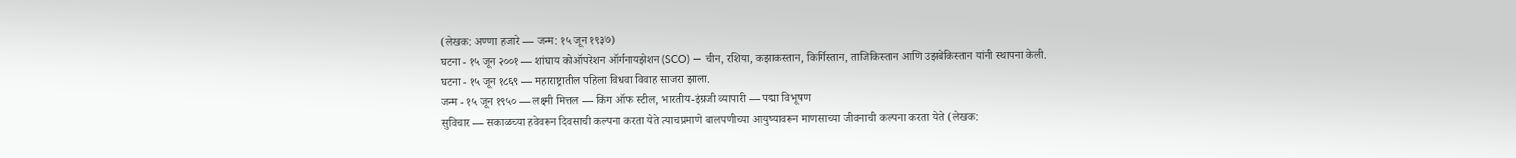(लेखक: अण्णा हजारे — जन्म: १५ जून १९३७)
घटना - १५ जून २००१ — शांघाय कोऑपरेशन ऑर्गनायझेशन (SCO) — चीन, रशिया, कझाकस्तान, किर्गिस्तान, ताजिकिस्तान आणि उझबेकिस्तान यांनी स्थापना केली.
घटना - १५ जून १८६९ — महाराष्ट्रातील पहिला विधवा विवाह साजरा झाला.
जन्म - १५ जून १९५० — लक्ष्मी मित्तल — किंग ऑफ स्टील, भारतीय-इंग्रजी व्यापारी — पद्मा विभूषण
सुविचार — सकाळच्या हवेवरून दिवसाची कल्पना करता येते त्याचप्रमाणे बालपणीच्या आयुष्यावरून माणसाच्या जीवनाची कल्पना करता येते (लेखक: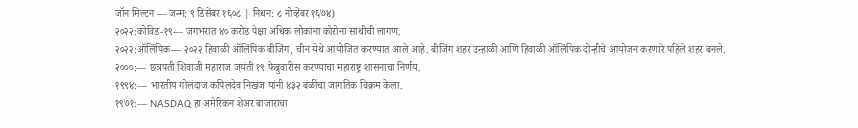जॉन मिल्टन — जन्म: ९ डिसेंबर १६०८ | निधन: ८ नोव्हेंबर १६७४)
२०२२:कोविड-१९— जगभरात ४० करोड पेक्षा अधिक लोकांना कोरोना साथीची लागण.
२०२२:ऑलिंपिक— २०२२ हिवाळी ऑलिंपिक बीजिंग, चीन येथे आयोजित करण्यात आले आहे. बीजिंग शहर उन्हाळी आणि हिवाळी ऑलिंपिक दोन्हीचे आयोजन करणारे पहिले शहर बनले.
२०००:— छत्रपती शिवाजी महाराज जयंती १९ फेब्रुवारीस करण्याचा महाराष्ट्र शासनाचा निर्णय.
१९९४:— भारतीय गोलंदाज कपिलदेव निखंज यांनी ४३२ बळींचा जागतिक विक्रम केला.
१९७१:— NASDAQ हा अमेरिकन शेअर बाजाराचा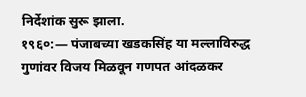निर्देशांक सुरू झाला.
१९६०:— पंजाबच्या खडकसिंह या मल्लाविरुद्ध गुणांवर विजय मिळवून गणपत आंदळकर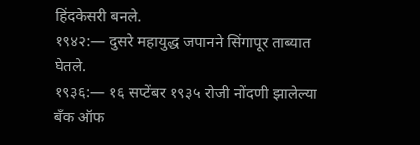हिंदकेसरी बनले.
१९४२:— दुसरे महायुद्ध जपानने सिंगापूर ताब्यात घेतले.
१९३६:— १६ सप्टेंबर १९३५ रोजी नोंदणी झालेल्या बँक ऑफ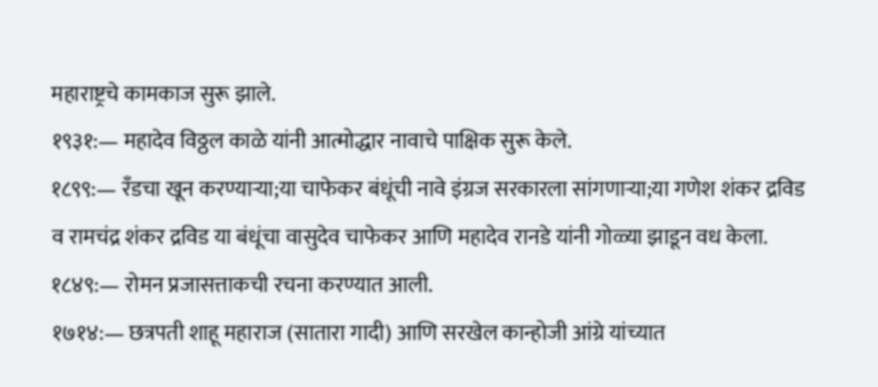महाराष्ट्रचे कामकाज सुरू झाले.
१९३१:— महादेव विठ्ठल काळे यांनी आत्मोद्धार नावाचे पाक्षिक सुरू केले.
१८९९:— रँडचा खून करण्याऱ्या;या चाफेकर बंधूंची नावे इंग्रज सरकारला सांगणाऱ्या;या गणेश शंकर द्रविड व रामचंद्र शंकर द्रविड या बंधूंचा वासुदेव चाफेकर आणि महादेव रानडे यांनी गोळ्या झाडून वध केला.
१८४९:— रोमन प्रजासत्ताकची रचना करण्यात आली.
१७१४:— छत्रपती शाहू महाराज (सातारा गादी) आणि सरखेल कान्होजी आंग्रे यांच्यात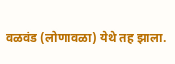वळवंड (लोणावळा) येथे तह झाला.